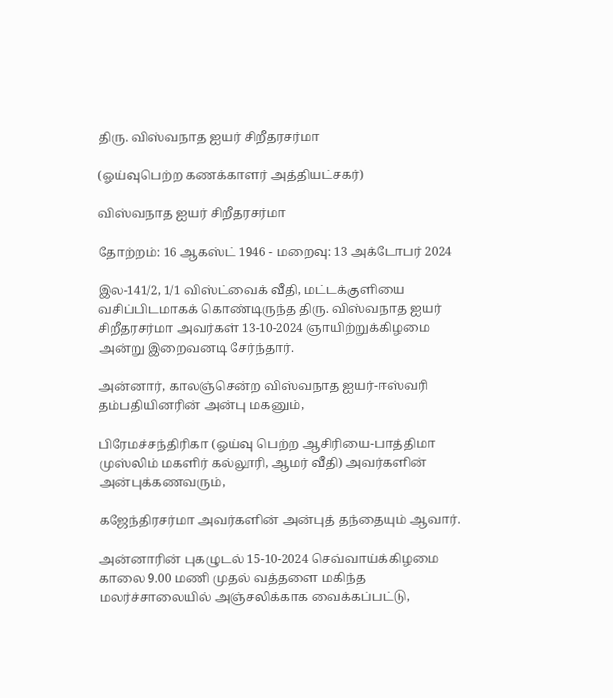திரு. விஸ்வநாத ஐயர் சிறீதரசர்மா

(ஓய்வுபெற்ற கணக்காளர் அத்தியட்சகர்)

விஸ்வநாத ஐயர் சிறீதரசர்மா

தோற்றம்: 16 ஆகஸ்ட் 1946 - மறைவு: 13 அக்டோபர் 2024

இல-141/2, 1/1 விஸ்ட்வைக் வீதி, மட்டக்குளியை வசிப்பிடமாகக் கொண்டிருந்த திரு. விஸ்வநாத ஐயர் சிறீதரசர்மா அவர்கள் 13-10-2024 ஞாயிற்றுக்கிழமை அன்று இறைவனடி சேர்ந்தார்.

அன்னார், காலஞ்சென்ற விஸ்வநாத ஐயர்-ஈஸ்வரி தம்பதியினரின் அன்பு மகனும்,

பிரேமச்சந்திரிகா (ஓய்வு பெற்ற ஆசிரியை-பாத்திமா முஸ்லிம் மகளிர் கல்லூரி, ஆமர் வீதி) அவர்களின் அன்புக்கணவரும்,

கஜேந்திரசர்மா அவர்களின் அன்புத் தந்தையும் ஆவார்.

அன்னாரின் புகழுடல் 15-10-2024 செவ்வாய்க்கிழமை காலை 9.00 மணி முதல் வத்தளை மகிந்த மலர்ச்சாலையில் அஞ்சலிக்காக வைக்கப்பட்டு,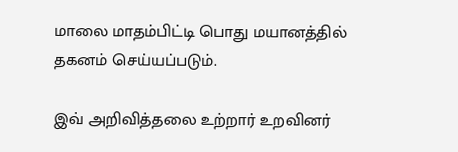மாலை மாதம்பிட்டி பொது மயானத்தில் தகனம் செய்யப்படும்.

இவ் அறிவித்தலை உற்றார் உறவினர்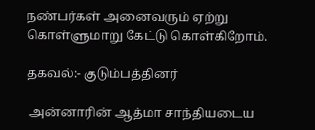நண்பர்கள் அனைவரும் ஏற்று கொள்ளுமாறு கேட்டு கொள்கிறோம்.

தகவல்:- குடும்பத்தினர்

 அன்னாரின் ஆத்மா சாந்தியடைய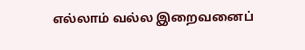எல்லாம் வல்ல இறைவனைப்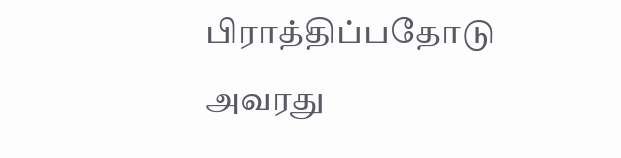பிராத்திப்பதோடு அவரது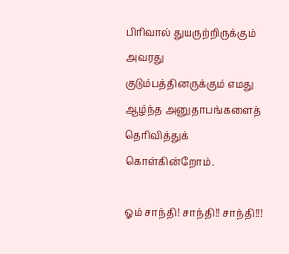பிரிவால் துயருற்றிருக்கும் அவரது குடும்பத்தினருக்கும் எமது ஆழ்ந்த அனுதாபங்களைத் தெரிவித்துக் கொள்கின்றோம்.

ஓம் சாந்தி! சாந்தி!! சாந்தி!!!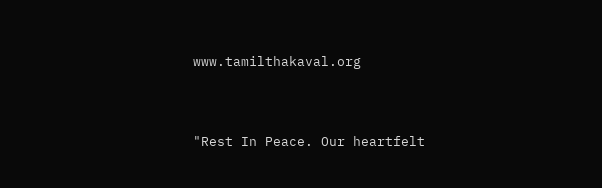www.tamilthakaval.org


"Rest In Peace. Our heartfelt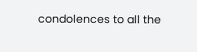condolences to all the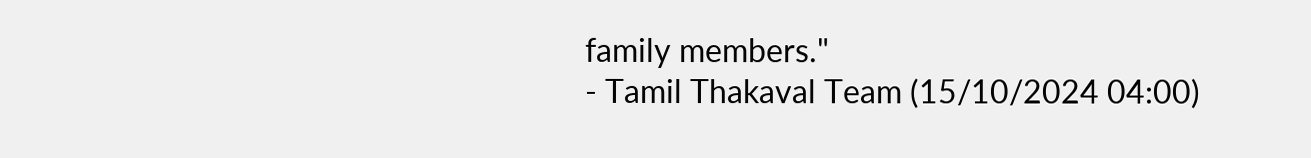family members."
- Tamil Thakaval Team (15/10/2024 04:00)